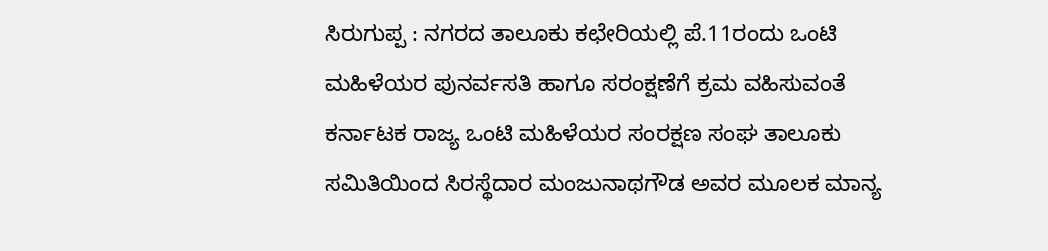ಸಿರುಗುಪ್ಪ : ನಗರದ ತಾಲೂಕು ಕಛೇರಿಯಲ್ಲಿ ಪೆ.11ರಂದು ಒಂಟಿ ಮಹಿಳೆಯರ ಪುನರ್ವಸತಿ ಹಾಗೂ ಸರಂಕ್ಷಣೆಗೆ ಕ್ರಮ ವಹಿಸುವಂತೆ ಕರ್ನಾಟಕ ರಾಜ್ಯ ಒಂಟಿ ಮಹಿಳೆಯರ ಸಂರಕ್ಷಣ ಸಂಘ ತಾಲೂಕು ಸಮಿತಿಯಿಂದ ಸಿರಸ್ಥೆದಾರ ಮಂಜುನಾಥಗೌಡ ಅವರ ಮೂಲಕ ಮಾನ್ಯ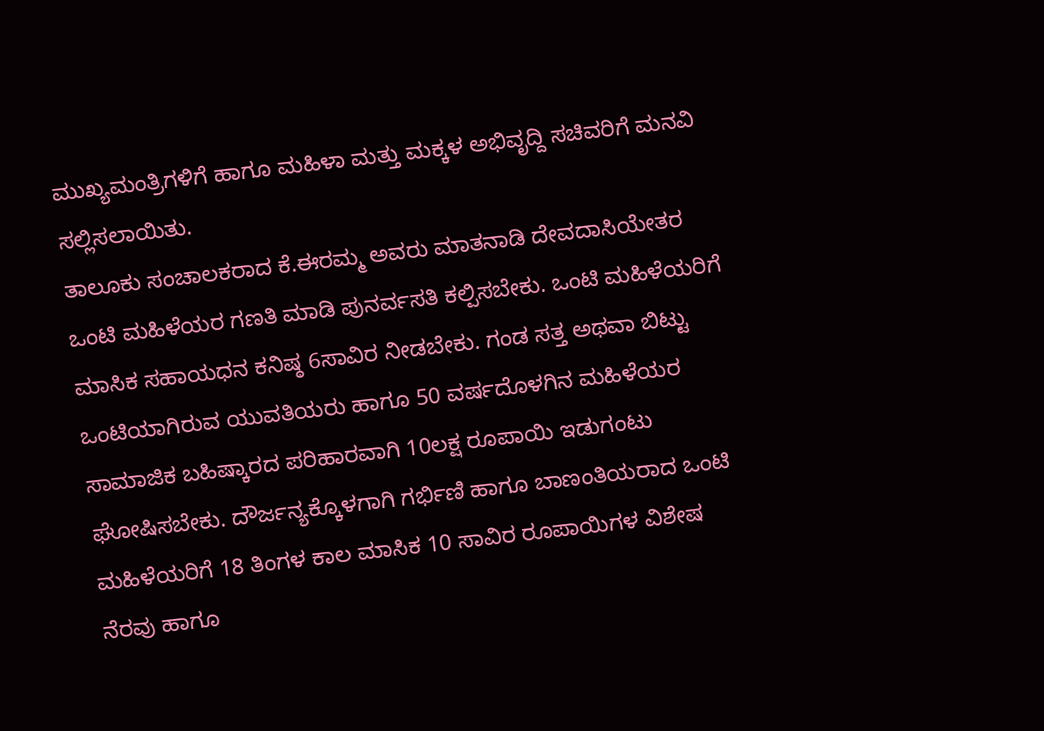ಮುಖ್ಯಮಂತ್ರಿಗಳಿಗೆ ಹಾಗೂ ಮಹಿಳಾ ಮತ್ತು ಮಕ್ಕಳ ಅಭಿವೃದ್ದಿ ಸಚಿವರಿಗೆ ಮನವಿ ಸಲ್ಲಿಸಲಾಯಿತು.
ತಾಲೂಕು ಸಂಚಾಲಕರಾದ ಕೆ.ಈರಮ್ಮ ಅವರು ಮಾತನಾಡಿ ದೇವದಾಸಿಯೇತರ ಒಂಟಿ ಮಹಿಳೆಯರ ಗಣತಿ ಮಾಡಿ ಪುನರ್ವಸತಿ ಕಲ್ಪಿಸಬೇಕು. ಒಂಟಿ ಮಹಿಳೆಯರಿಗೆ ಮಾಸಿಕ ಸಹಾಯಧನ ಕನಿಷ್ಠ 6ಸಾವಿರ ನೀಡಬೇಕು. ಗಂಡ ಸತ್ತ ಅಥವಾ ಬಿಟ್ಟು ಒಂಟಿಯಾಗಿರುವ ಯುವತಿಯರು ಹಾಗೂ 50 ವರ್ಷದೊಳಗಿನ ಮಹಿಳೆಯರ ಸಾಮಾಜಿಕ ಬಹಿಷ್ಕಾರದ ಪರಿಹಾರವಾಗಿ 10ಲಕ್ಷ ರೂಪಾಯಿ ಇಡುಗಂಟು ಘೋಷಿಸಬೇಕು. ದೌರ್ಜನ್ಯಕ್ಕೊಳಗಾಗಿ ಗರ್ಭಿಣಿ ಹಾಗೂ ಬಾಣಂತಿಯರಾದ ಒಂಟಿ ಮಹಿಳೆಯರಿಗೆ 18 ತಿಂಗಳ ಕಾಲ ಮಾಸಿಕ 10 ಸಾವಿರ ರೂಪಾಯಿಗಳ ವಿಶೇಷ ನೆರವು ಹಾಗೂ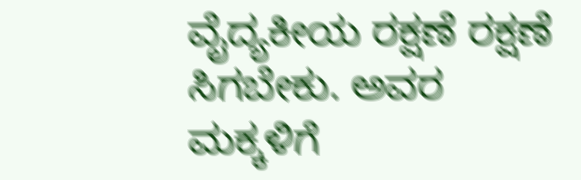ವೈದ್ಯಕೀಯ ರಕ್ಷಣೆ ರಕ್ಷಣೆ ಸಿಗಬೇಕು. ಅವರ ಮಕ್ಕಳಿಗೆ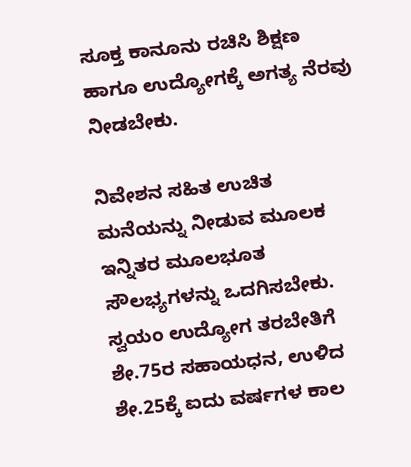ಸೂಕ್ತ ಕಾನೂನು ರಚಿಸಿ ಶಿಕ್ಷಣ ಹಾಗೂ ಉದ್ಯೋಗಕ್ಕೆ ಅಗತ್ಯ ನೆರವು ನೀಡಬೇಕು.

ನಿವೇಶನ ಸಹಿತ ಉಚಿತ ಮನೆಯನ್ನು ನೀಡುವ ಮೂಲಕ ಇನ್ನಿತರ ಮೂಲಭೂತ ಸೌಲಭ್ಯಗಳನ್ನು ಒದಗಿಸಬೇಕು.
ಸ್ವಯಂ ಉದ್ಯೋಗ ತರಬೇತಿಗೆ ಶೇ.75ರ ಸಹಾಯಧನ, ಉಳಿದ ಶೇ.25ಕ್ಕೆ ಐದು ವರ್ಷಗಳ ಕಾಲ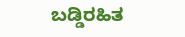ಬಡ್ಡಿರಹಿತ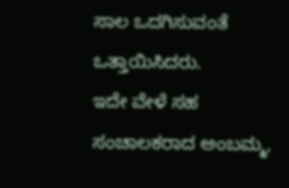ಸಾಲ ಒದಗಿಸುವಂತೆ ಒತ್ತಾಯಿಸಿದರು.
ಇದೇ ವೇಳೆ ಸಹ ಸಂಚಾಲಕರಾದ ಅಂಬಮ್ಮ,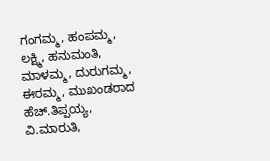ಗಂಗಮ್ಮ, ಹಂಪಮ್ಮ, ಲಕ್ಷ್ಮಿ, ಹನುಮಂತಿ, ಮಾಳಮ್ಮ, ದುರುಗಮ್ಮ, ಈರಮ್ಮ, ಮುಖಂಡರಾದ ಹೆಚ್.ತಿಪ್ಪಯ್ಯ, ವಿ.ಮಾರುತಿ,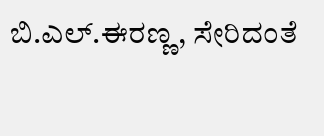ಬಿ.ಎಲ್.ಈರಣ್ಣ, ಸೇರಿದಂತೆ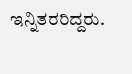ಇನ್ನಿತರರಿದ್ದರು.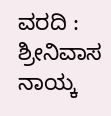ವರದಿ : ಶ್ರೀನಿವಾಸ ನಾಯ್ಕ